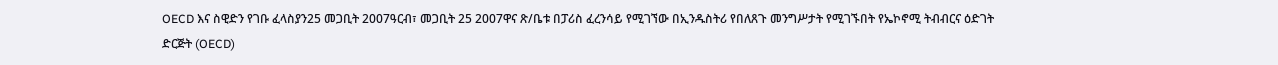OECD እና ስዊድን የገቡ ፈላስያን25 መጋቢት 2007ዓርብ፣ መጋቢት 25 2007ዋና ጽ/ቤቱ በፓሪስ ፈረንሳይ የሚገኘው በኢንዱስትሪ የበለጸጉ መንግሥታት የሚገኙበት የኤኮኖሚ ትብብርና ዕድገት ድርጅት (OECD)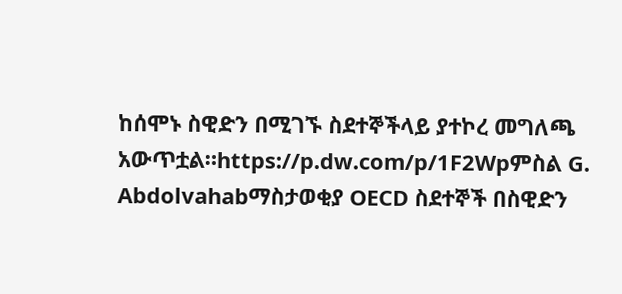ከሰሞኑ ስዊድን በሚገኙ ስደተኞችላይ ያተኮረ መግለጫ አውጥቷል።https://p.dw.com/p/1F2Wpምስል G. Abdolvahabማስታወቂያ OECD ስደተኞች በስዊድን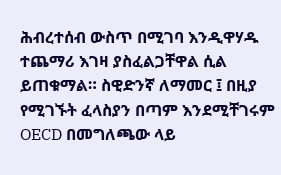ሕብረተሰብ ውስጥ በሚገባ እንዲዋሃዱ ተጨማሪ እገዛ ያስፈልጋቸዋል ሲል ይጠቁማል። ስዊድንኛ ለማመር ፤ በዚያ የሚገኙት ፈላስያን በጣም እንደሚቸገሩም OECD በመግለጫው ላይ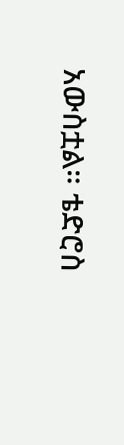አውስቷል። ቴድሮስ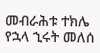መብራሕቱ ተክሌ የኋላ ኂሩት መለሰ